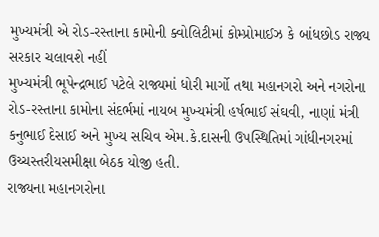મુખ્યમંત્રી એ રોડ-રસ્તાના કામોની ક્વોલિટીમાં કોમ્પ્રોમાઈઝ કે બાંધછોડ રાજ્ય સરકાર ચલાવશે નહીં
મુખ્યમંત્રી ભૂપેન્દ્રભાઈ પટેલે રાજ્યમાં ધોરી માર્ગો તથા મહાનગરો અને નગરોના રોડ-રસ્તાના કામોના સંદર્ભમાં નાયબ મુખ્યમંત્રી હર્ષભાઈ સંઘવી, નાણાં મંત્રી કનુભાઈ દેસાઈ અને મુખ્ય સચિવ એમ.કે.દાસની ઉપસ્થિતિમાં ગાંધીનગરમાં ઉચ્ચસ્તરીયસમીક્ષા બેઠક યોજી હતી.
રાજ્યના મહાનગરોના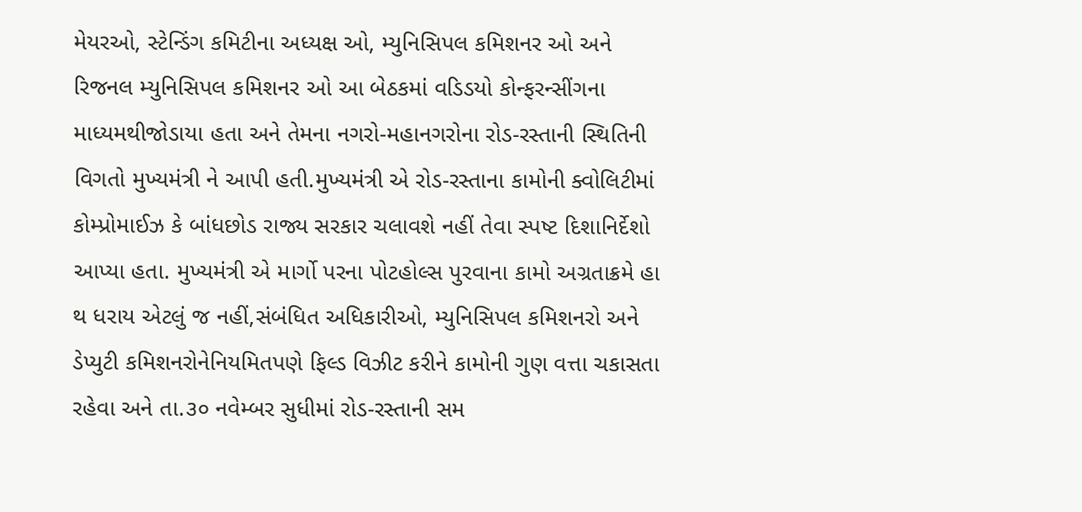મેયરઓ, સ્ટેન્ડિંગ કમિટીના અધ્યક્ષ ઓ, મ્યુનિસિપલ કમિશનર ઓ અને રિજનલ મ્યુનિસિપલ કમિશનર ઓ આ બેઠકમાં વડિડયો કોન્ફરન્સીંગના માધ્યમથીજોડાયા હતા અને તેમના નગરો-મહાનગરોના રોડ-રસ્તાની સ્થિતિની વિગતો મુખ્યમંત્રી ને આપી હતી.મુખ્યમંત્રી એ રોડ-રસ્તાના કામોની ક્વોલિટીમાં કોમ્પ્રોમાઈઝ કે બાંધછોડ રાજ્ય સરકાર ચલાવશે નહીં તેવા સ્પષ્ટ દિશાનિર્દેશો આપ્યા હતા. મુખ્યમંત્રી એ માર્ગો પરના પોટહોલ્સ પુરવાના કામો અગ્રતાક્રમે હા થ ધરાય એટલું જ નહીં,સંબંધિત અધિકારીઓ, મ્યુનિસિપલ કમિશનરો અને ડેપ્યુટી કમિશનરોનેનિયમિતપણે ફિલ્ડ વિઝીટ કરીને કામોની ગુણ વત્તા ચકાસતા રહેવા અને તા.૩૦ નવેમ્બર સુધીમાં રોડ-રસ્તાની સમ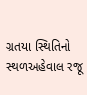ગ્રતયા સ્થિતિનો સ્થળઅહેવાલ રજૂ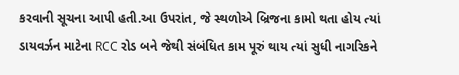કરવાની સૂચના આપી હતી.આ ઉપરાંત, જે સ્થળોએ બ્રિજના કામો થતા હોય ત્યાં ડાયવર્ઝન માટેના RCC રોડ બને જેથી સંબંધિત કામ પૂરું થાય ત્યાં સુધી નાગરિકને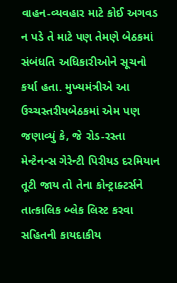વાહન-વ્યવહાર માટે કોઈ અગવડ ન પડે તે માટે પણ તેમણે બેઠકમાં સંબંધતિ અધિકારીઓને સૂચનો કર્યા હતા. મુખ્યમંત્રીએ આ ઉચ્ચસ્તરીયબેઠકમાં એમ પણ જણાવ્યું કે, જે રોડ-રસ્તા મેન્ટેનન્સ ગેરેન્ટી પિરીયડ દરમિયાન તૂટી જાય તો તેના કોન્ટ્રાક્ટર્સને તાત્કાલિક બ્લેક લિસ્ટ કરવા સહિતની કાયદાકીય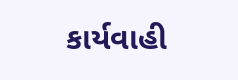કાર્યવાહી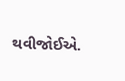થવીજોઈએ.